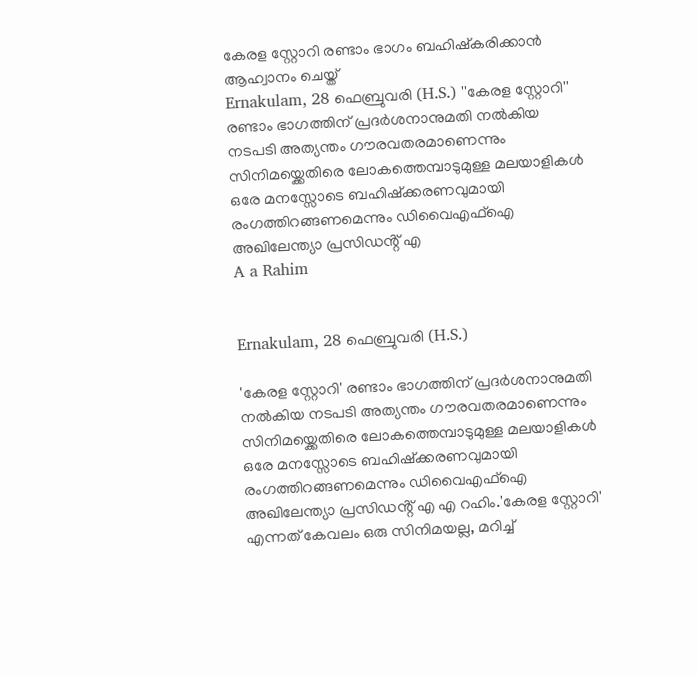കേരള സ്റ്റോറി രണ്ടാം ഭാഗം ബഹിഷ്കരിക്കാൻ ആഹ്വാനം ചെയ്ത്
Ernakulam, 28 ഫെബ്രുവരി (H.S.) ''കേരള സ്റ്റോറി'' രണ്ടാം ഭാഗത്തിന് പ്രദർശനാനുമതി നൽകിയ നടപടി അത്യന്തം ഗൗരവതരമാണെന്നും സിനിമയ്ക്കെതിരെ ലോകത്തെമ്പാടുമുള്ള മലയാളികൾ ഒരേ മനസ്സോടെ ബഹിഷ്ക്കരണവുമായി രംഗത്തിറങ്ങണമെന്നും ഡിവൈഎഫ്ഐ അഖിലേന്ത്യാ പ്രസിഡൻ്റ് എ
A a Rahim


Ernakulam, 28 ഫെബ്രുവരി (H.S.)

'കേരള സ്റ്റോറി' രണ്ടാം ഭാഗത്തിന് പ്രദർശനാനുമതി നൽകിയ നടപടി അത്യന്തം ഗൗരവതരമാണെന്നും സിനിമയ്ക്കെതിരെ ലോകത്തെമ്പാടുമുള്ള മലയാളികൾ ഒരേ മനസ്സോടെ ബഹിഷ്ക്കരണവുമായി രംഗത്തിറങ്ങണമെന്നും ഡിവൈഎഫ്ഐ അഖിലേന്ത്യാ പ്രസിഡൻ്റ് എ എ റഹിം.'കേരള സ്റ്റോറി' എന്നത് കേവലം ഒരു സിനിമയല്ല, മറിച്ച്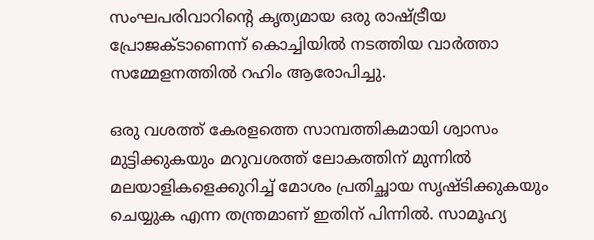സംഘപരിവാറിൻ്റെ കൃത്യമായ ഒരു രാഷ്ട്രീയ പ്രോജക്ടാണെന്ന് കൊച്ചിയിൽ നടത്തിയ വാർത്താ സമ്മേളനത്തിൽ റഹിം ആരോപിച്ചു.

ഒരു വശത്ത് കേരളത്തെ സാമ്പത്തികമായി ശ്വാസം മുട്ടിക്കുകയും മറുവശത്ത് ലോകത്തിന് മുന്നിൽ മലയാളികളെക്കുറിച്ച് മോശം പ്രതിച്ഛായ സൃഷ്ടിക്കുകയും ചെയ്യുക എന്ന തന്ത്രമാണ് ഇതിന് പിന്നിൽ. സാമൂഹ്യ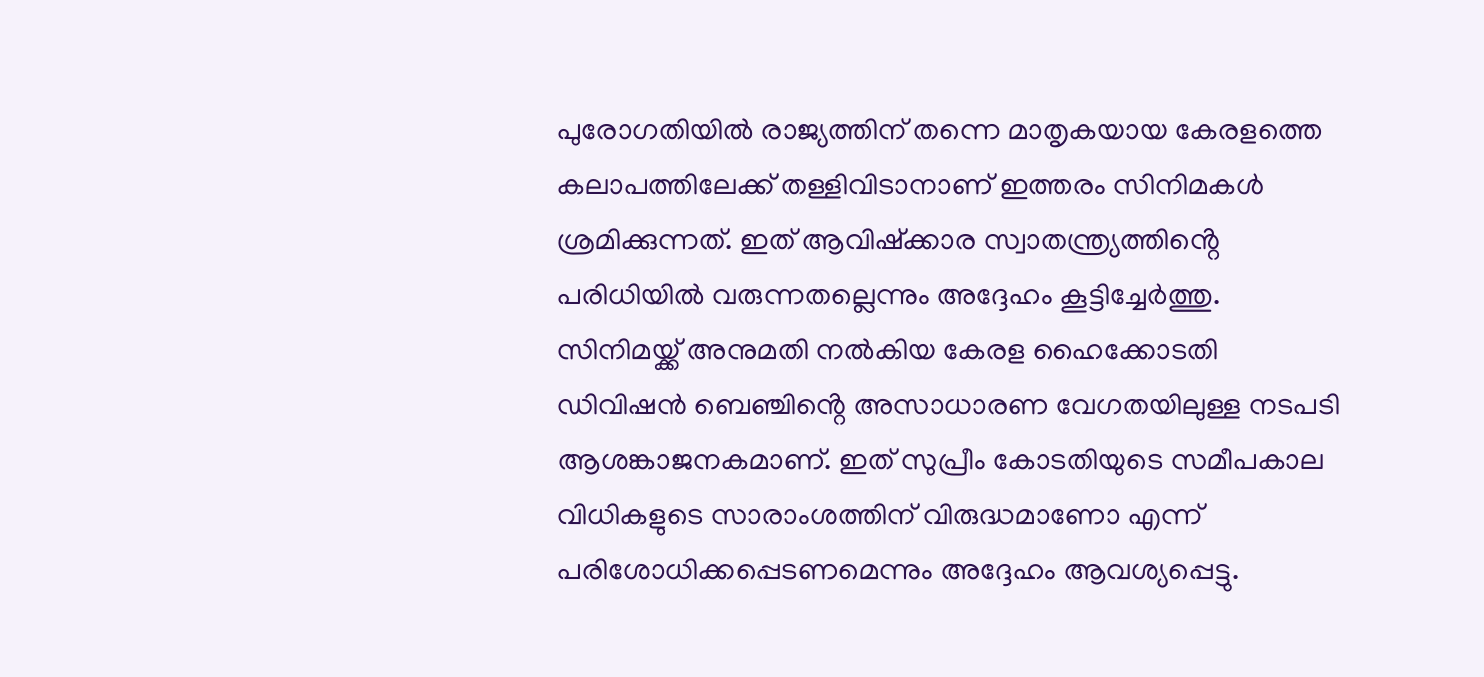പുരോഗതിയിൽ രാജ്യത്തിന് തന്നെ മാതൃകയായ കേരളത്തെ കലാപത്തിലേക്ക് തള്ളിവിടാനാണ് ഇത്തരം സിനിമകൾ ശ്രമിക്കുന്നത്. ഇത് ആവിഷ്ക്കാര സ്വാതന്ത്ര്യത്തിൻ്റെ പരിധിയിൽ വരുന്നതല്ലെന്നും അദ്ദേഹം കൂട്ടിച്ചേർത്തു. സിനിമയ്ക്ക് അനുമതി നൽകിയ കേരള ഹൈക്കോടതി ഡിവിഷൻ ബെഞ്ചിൻ്റെ അസാധാരണ വേഗതയിലുള്ള നടപടി ആശങ്കാജനകമാണ്. ഇത് സുപ്രീം കോടതിയുടെ സമീപകാല വിധികളുടെ സാരാംശത്തിന് വിരുദ്ധമാണോ എന്ന് പരിശോധിക്കപ്പെടണമെന്നും അദ്ദേഹം ആവശ്യപ്പെട്ടു.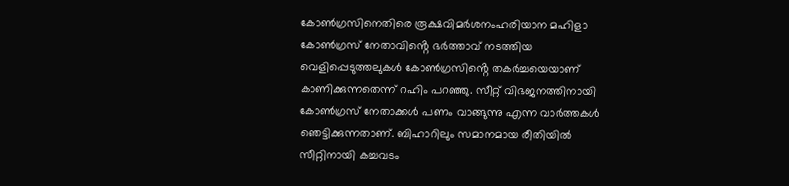കോൺഗ്രസിനെതിരെ രൂക്ഷവിമർശനംഹരിയാന മഹിളാ കോൺഗ്രസ് നേതാവിൻ്റെ ഭർത്താവ് നടത്തിയ വെളിപ്പെടുത്തലുകൾ കോൺഗ്രസിൻ്റെ തകർച്ചയെയാണ് കാണിക്കുന്നതെന്ന് റഹിം പറഞ്ഞു. സീറ്റ് വിഭജനത്തിനായി കോൺഗ്രസ് നേതാക്കൾ പണം വാങ്ങുന്നു എന്ന വാർത്തകൾ ഞെട്ടിക്കുന്നതാണ്. ബിഹാറിലും സമാനമായ രീതിയിൽ സീറ്റിനായി കച്ചവടം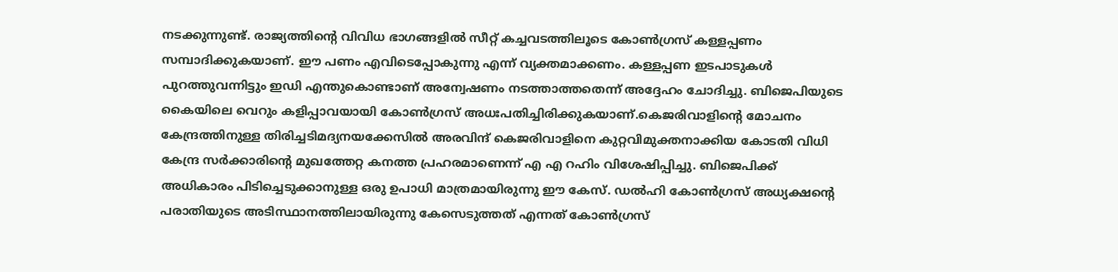നടക്കുന്നുണ്ട്. രാജ്യത്തിൻ്റെ വിവിധ ഭാഗങ്ങളിൽ സീറ്റ് കച്ചവടത്തിലൂടെ കോൺഗ്രസ് കള്ളപ്പണം സമ്പാദിക്കുകയാണ്. ഈ പണം എവിടെപ്പോകുന്നു എന്ന് വ്യക്തമാക്കണം. കള്ളപ്പണ ഇടപാടുകൾ പുറത്തുവന്നിട്ടും ഇഡി എന്തുകൊണ്ടാണ് അന്വേഷണം നടത്താത്തതെന്ന് അദ്ദേഹം ചോദിച്ചു. ബിജെപിയുടെ കൈയിലെ വെറും കളിപ്പാവയായി കോൺഗ്രസ് അധഃപതിച്ചിരിക്കുകയാണ്.കെജരിവാളിൻ്റെ മോചനം കേന്ദ്രത്തിനുള്ള തിരിച്ചടിമദ്യനയക്കേസിൽ അരവിന്ദ് കെജരിവാളിനെ കുറ്റവിമുക്തനാക്കിയ കോടതി വിധി കേന്ദ്ര സർക്കാരിൻ്റെ മുഖത്തേറ്റ കനത്ത പ്രഹരമാണെന്ന് എ എ റഹിം വിശേഷിപ്പിച്ചു. ബിജെപിക്ക് അധികാരം പിടിച്ചെടുക്കാനുള്ള ഒരു ഉപാധി മാത്രമായിരുന്നു ഈ കേസ്. ഡൽഹി കോൺഗ്രസ് അധ്യക്ഷൻ്റെ പരാതിയുടെ അടിസ്ഥാനത്തിലായിരുന്നു കേസെടുത്തത് എന്നത് കോൺഗ്രസ്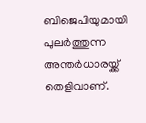ബിജെപിയുമായി പുലർത്തുന്ന അന്തർധാരയ്ക്ക് തെളിവാണ്.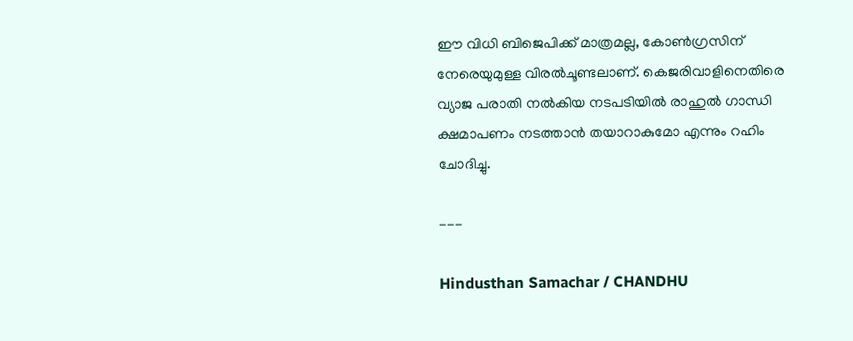ഈ വിധി ബിജെപിക്ക് മാത്രമല്ല, കോൺഗ്രസിന് നേരെയുമുള്ള വിരൽചൂണ്ടലാണ്. കെജരിവാളിനെതിരെ വ്യാജ പരാതി നൽകിയ നടപടിയിൽ രാഹുൽ ഗാന്ധി ക്ഷമാപണം നടത്താൻ തയാറാകുമോ എന്നും റഹിം ചോദിച്ചു.

---

Hindusthan Samachar / CHANDHU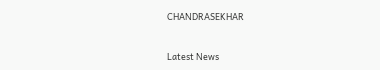CHANDRASEKHAR


Latest News